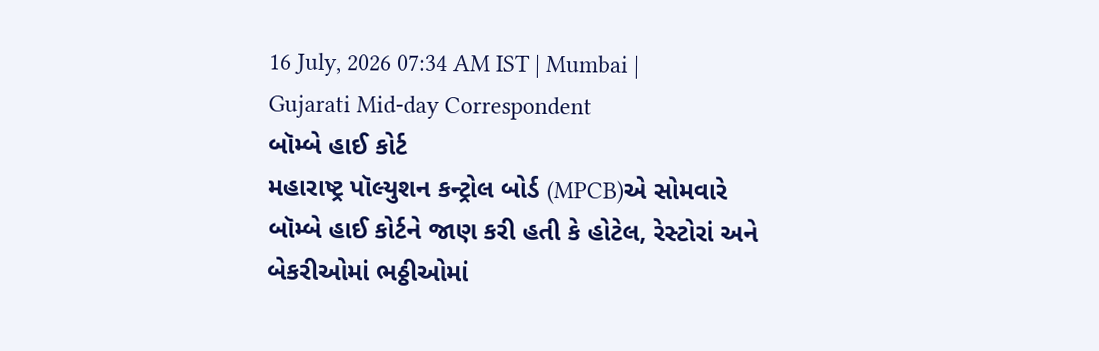16 July, 2026 07:34 AM IST | Mumbai | Gujarati Mid-day Correspondent
બૉમ્બે હાઈ કોર્ટ
મહારાષ્ટ્ર પૉલ્યુશન કન્ટ્રોલ બોર્ડ (MPCB)એ સોમવારે બૉમ્બે હાઈ કોર્ટને જાણ કરી હતી કે હોટેલ, રેસ્ટોરાં અને બેકરીઓમાં ભઠ્ઠીઓમાં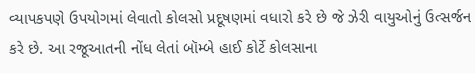વ્યાપકપણે ઉપયોગમાં લેવાતો કોલસો પ્રદૂષણમાં વધારો કરે છે જે ઝેરી વાયુઓનું ઉત્સર્જન કરે છે. આ રજૂઆતની નોંધ લેતાં બૉમ્બે હાઈ કોર્ટે કોલસાના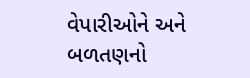વેપારીઓને અને બળતણનો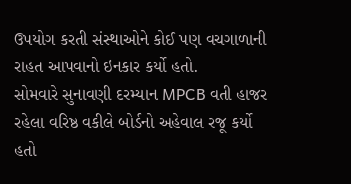ઉપયોગ કરતી સંસ્થાઓને કોઈ પણ વચગાળાની રાહત આપવાનો ઇનકાર કર્યો હતો.
સોમવારે સુનાવણી દરમ્યાન MPCB વતી હાજર રહેલા વરિષ્ઠ વકીલે બોર્ડનો અહેવાલ રજૂ કર્યો હતો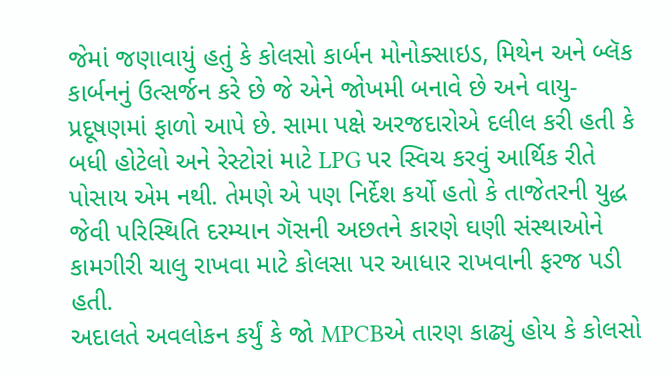જેમાં જણાવાયું હતું કે કોલસો કાર્બન મોનોક્સાઇડ, મિથેન અને બ્લૅક કાર્બનનું ઉત્સર્જન કરે છે જે એને જોખમી બનાવે છે અને વાયુ-પ્રદૂષણમાં ફાળો આપે છે. સામા પક્ષે અરજદારોએ દલીલ કરી હતી કે બધી હોટેલો અને રેસ્ટોરાં માટે LPG પર સ્વિચ કરવું આર્થિક રીતે પોસાય એમ નથી. તેમણે એ પણ નિર્દેશ કર્યો હતો કે તાજેતરની યુદ્ધ જેવી પરિસ્થિતિ દરમ્યાન ગૅસની અછતને કારણે ઘણી સંસ્થાઓને કામગીરી ચાલુ રાખવા માટે કોલસા પર આધાર રાખવાની ફરજ પડી હતી.
અદાલતે અવલોકન કર્યું કે જો MPCBએ તારણ કાઢ્યું હોય કે કોલસો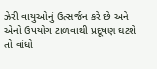ઝેરી વાયુઓનું ઉત્સર્જન કરે છે અને એનો ઉપયોગ ટાળવાથી પ્રદૂષણ ઘટશે તો વાંધો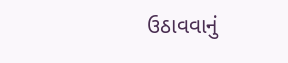ઉઠાવવાનું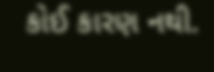કોઈ કારણ નથી.